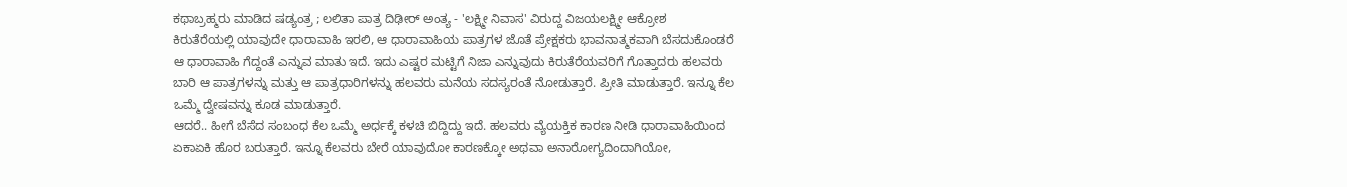ಕಥಾಬ್ರಹ್ಮರು ಮಾಡಿದ ಷಡ್ಯಂತ್ರ ; ಲಲಿತಾ ಪಾತ್ರ ದಿಢೀರ್ ಅಂತ್ಯ - 'ಲಕ್ಷ್ಮೀ ನಿವಾಸ' ವಿರುದ್ದ ವಿಜಯಲಕ್ಷ್ಮೀ ಆಕ್ರೋಶ
ಕಿರುತೆರೆಯಲ್ಲಿ ಯಾವುದೇ ಧಾರಾವಾಹಿ ಇರಲಿ, ಆ ಧಾರಾವಾಹಿಯ ಪಾತ್ರಗಳ ಜೊತೆ ಪ್ರೇಕ್ಷಕರು ಭಾವನಾತ್ಮಕವಾಗಿ ಬೆಸದುಕೊಂಡರೆ ಆ ಧಾರಾವಾಹಿ ಗೆದ್ದಂತೆ ಎನ್ನುವ ಮಾತು ಇದೆ. ಇದು ಎಷ್ಟರ ಮಟ್ಟಿಗೆ ನಿಜಾ ಎನ್ನುವುದು ಕಿರುತೆರೆಯವರಿಗೆ ಗೊತ್ತಾದರು ಹಲವರು ಬಾರಿ ಆ ಪಾತ್ರಗಳನ್ನು ಮತ್ತು ಆ ಪಾತ್ರಧಾರಿಗಳನ್ನು ಹಲವರು ಮನೆಯ ಸದಸ್ಯರಂತೆ ನೋಡುತ್ತಾರೆ. ಪ್ರೀತಿ ಮಾಡುತ್ತಾರೆ. ಇನ್ನೂ ಕೆಲ ಒಮ್ಮೆ ದ್ವೇಷವನ್ನು ಕೂಡ ಮಾಡುತ್ತಾರೆ.
ಆದರೆ.. ಹೀಗೆ ಬೆಸೆದ ಸಂಬಂಧ ಕೆಲ ಒಮ್ಮೆ ಅರ್ಧಕ್ಕೆ ಕಳಚಿ ಬಿದ್ದಿದ್ದು ಇದೆ. ಹಲವರು ವ್ಯೆಯಕ್ತಿಕ ಕಾರಣ ನೀಡಿ ಧಾರಾವಾಹಿಯಿಂದ ಏಕಾಏಕಿ ಹೊರ ಬರುತ್ತಾರೆ. ಇನ್ನೂ ಕೆಲವರು ಬೇರೆ ಯಾವುದೋ ಕಾರಣಕ್ಕೋ ಅಥವಾ ಅನಾರೋಗ್ಯದಿಂದಾಗಿಯೋ,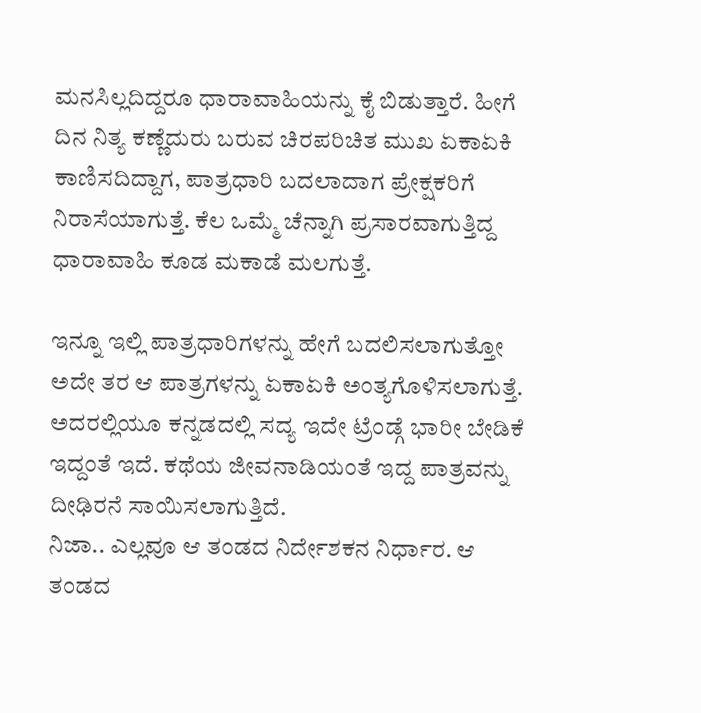ಮನಸಿಲ್ಲದಿದ್ದರೂ ಧಾರಾವಾಹಿಯನ್ನು ಕೈ ಬಿಡುತ್ತಾರೆ. ಹೀಗೆ ದಿನ ನಿತ್ಯ ಕಣ್ಣೆದುರು ಬರುವ ಚಿರಪರಿಚಿತ ಮುಖ ಏಕಾಏಕಿ ಕಾಣಿಸದಿದ್ದಾಗ, ಪಾತ್ರಧಾರಿ ಬದಲಾದಾಗ ಪ್ರೇಕ್ಷಕರಿಗೆ ನಿರಾಸೆಯಾಗುತ್ತೆ. ಕೆಲ ಒಮ್ಮೆ ಚೆನ್ನಾಗಿ ಪ್ರಸಾರವಾಗುತ್ತಿದ್ದ ಧಾರಾವಾಹಿ ಕೂಡ ಮಕಾಡೆ ಮಲಗುತ್ತೆ.

ಇನ್ನೂ ಇಲ್ಲಿ ಪಾತ್ರಧಾರಿಗಳನ್ನು ಹೇಗೆ ಬದಲಿಸಲಾಗುತ್ತೋ ಅದೇ ತರ ಆ ಪಾತ್ರಗಳನ್ನು ಏಕಾಏಕಿ ಅಂತ್ಯಗೊಳಿಸಲಾಗುತ್ತೆ. ಅದರಲ್ಲಿಯೂ ಕನ್ನಡದಲ್ಲಿ ಸದ್ಯ ಇದೇ ಟ್ರೆಂಡ್ಗೆ ಭಾರೀ ಬೇಡಿಕೆ ಇದ್ದಂತೆ ಇದೆ. ಕಥೆಯ ಜೀವನಾಡಿಯಂತೆ ಇದ್ದ ಪಾತ್ರವನ್ನು ದೀಢಿರನೆ ಸಾಯಿಸಲಾಗುತ್ತಿದೆ.
ನಿಜಾ.. ಎಲ್ಲವೂ ಆ ತಂಡದ ನಿರ್ದೇಶಕನ ನಿರ್ಧಾರ. ಆ ತಂಡದ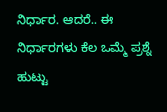ನಿರ್ಧಾರ. ಆದರೆ.. ಈ ನಿರ್ಧಾರಗಳು ಕೆಲ ಒಮ್ಮೆ ಪ್ರಶ್ನೆ ಹುಟ್ಟು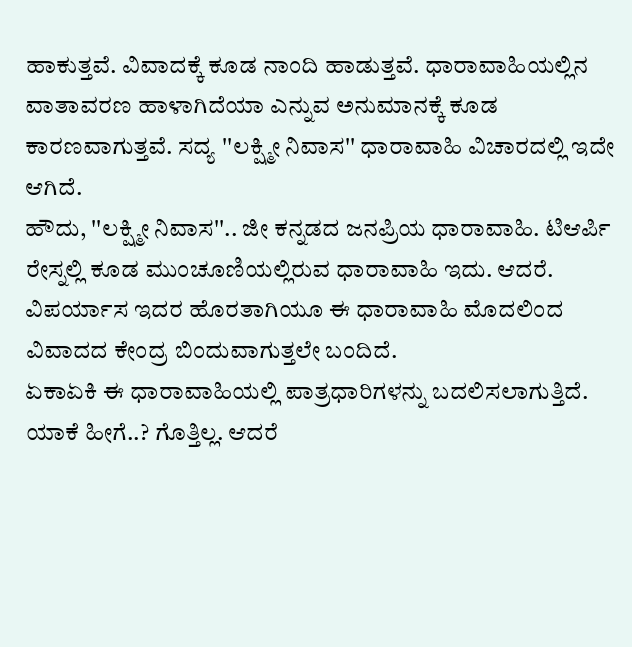ಹಾಕುತ್ತವೆ. ವಿವಾದಕ್ಕೆ ಕೂಡ ನಾಂದಿ ಹಾಡುತ್ತವೆ. ಧಾರಾವಾಹಿಯಲ್ಲಿನ ವಾತಾವರಣ ಹಾಳಾಗಿದೆಯಾ ಎನ್ನುವ ಅನುಮಾನಕ್ಕೆ ಕೂಡ ಕಾರಣವಾಗುತ್ತವೆ. ಸದ್ಯ ''ಲಕ್ಷ್ಮೀ ನಿವಾಸ'' ಧಾರಾವಾಹಿ ವಿಚಾರದಲ್ಲಿ ಇದೇ ಆಗಿದೆ.
ಹೌದು, ''ಲಕ್ಷ್ಮೀ ನಿವಾಸ''.. ಜೀ ಕನ್ನಡದ ಜನಪ್ರಿಯ ಧಾರಾವಾಹಿ. ಟಿಆರ್ಪಿ ರೇಸ್ನಲ್ಲಿ ಕೂಡ ಮುಂಚೂಣಿಯಲ್ಲಿರುವ ಧಾರಾವಾಹಿ ಇದು. ಆದರೆ. ವಿಪರ್ಯಾಸ ಇದರ ಹೊರತಾಗಿಯೂ ಈ ಧಾರಾವಾಹಿ ಮೊದಲಿಂದ ವಿವಾದದ ಕೇಂದ್ರ ಬಿಂದುವಾಗುತ್ತಲೇ ಬಂದಿದೆ.
ಏಕಾಏಕಿ ಈ ಧಾರಾವಾಹಿಯಲ್ಲಿ ಪಾತ್ರಧಾರಿಗಳನ್ನು ಬದಲಿಸಲಾಗುತ್ತಿದೆ. ಯಾಕೆ ಹೀಗೆ..? ಗೊತ್ತಿಲ್ಲ. ಆದರೆ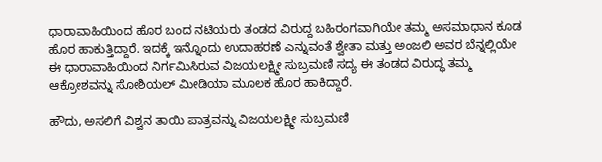ಧಾರಾವಾಹಿಯಿಂದ ಹೊರ ಬಂದ ನಟಿಯರು ತಂಡದ ವಿರುದ್ದ ಬಹಿರಂಗವಾಗಿಯೇ ತಮ್ಮ ಅಸಮಾಧಾನ ಕೂಡ ಹೊರ ಹಾಕುತ್ತಿದ್ದಾರೆ. ಇದಕ್ಕೆ ಇನ್ನೊಂದು ಉದಾಹರಣೆ ಎನ್ನುವಂತೆ ಶ್ವೇತಾ ಮತ್ತು ಅಂಜಲಿ ಅವರ ಬೆನ್ನಲ್ಲಿಯೇ ಈ ಧಾರಾವಾಹಿಯಿಂದ ನಿರ್ಗಮಿಸಿರುವ ವಿಜಯಲಕ್ಷ್ಮೀ ಸುಬ್ರಮಣಿ ಸದ್ಯ ಈ ತಂಡದ ವಿರುದ್ಧ ತಮ್ಮ ಆಕ್ರೋಶವನ್ನು ಸೋಶಿಯಲ್ ಮೀಡಿಯಾ ಮೂಲಕ ಹೊರ ಹಾಕಿದ್ದಾರೆ.

ಹೌದು, ಅಸಲಿಗೆ ವಿಶ್ವನ ತಾಯಿ ಪಾತ್ರವನ್ನು ವಿಜಯಲಕ್ಷ್ಮೀ ಸುಬ್ರಮಣಿ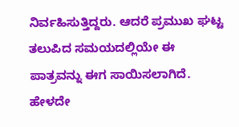ನಿರ್ವಹಿಸುತ್ತಿದ್ದರು. ಆದರೆ ಪ್ರಮುಖ ಘಟ್ಟ ತಲುಪಿದ ಸಮಯದಲ್ಲಿಯೇ ಈ ಪಾತ್ರವನ್ನು ಈಗ ಸಾಯಿಸಲಾಗಿದೆ. ಹೇಳದೇ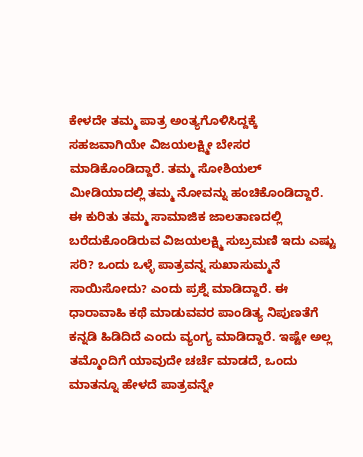ಕೇಳದೇ ತಮ್ಮ ಪಾತ್ರ ಅಂತ್ಯಗೊಳಿಸಿದ್ದಕ್ಕೆ ಸಹಜವಾಗಿಯೇ ವಿಜಯಲಕ್ಷ್ಮೀ ಬೇಸರ ಮಾಡಿಕೊಂಡಿದ್ದಾರೆ. ತಮ್ಮ ಸೋಶಿಯಲ್ ಮೀಡಿಯಾದಲ್ಲಿ ತಮ್ಮ ನೋವನ್ನು ಹಂಚಿಕೊಂಡಿದ್ದಾರೆ.
ಈ ಕುರಿತು ತಮ್ಮ ಸಾಮಾಜಿಕ ಜಾಲತಾಣದಲ್ಲಿ ಬರೆದುಕೊಂಡಿರುವ ವಿಜಯಲಕ್ಷ್ಮಿ ಸುಬ್ರಮಣಿ ಇದು ಎಷ್ಟು ಸರಿ? ಒಂದು ಒಳ್ಳೆ ಪಾತ್ರವನ್ನ ಸುಖಾಸುಮ್ಮನೆ ಸಾಯಿಸೋದು? ಎಂದು ಪ್ರಶ್ನೆ ಮಾಡಿದ್ದಾರೆ. ಈ ಧಾರಾವಾಹಿ ಕಥೆ ಮಾಡುವವರ ಪಾಂಡಿತ್ಯ ನಿಪುಣತೆಗೆ ಕನ್ನಡಿ ಹಿಡಿದಿದೆ ಎಂದು ವ್ಯಂಗ್ಯ ಮಾಡಿದ್ದಾರೆ. ಇಷ್ಟೇ ಅಲ್ಲ ತಮ್ಮೊಂದಿಗೆ ಯಾವುದೇ ಚರ್ಚೆ ಮಾಡದೆ, ಒಂದು ಮಾತನ್ನೂ ಹೇಳದೆ ಪಾತ್ರವನ್ನೇ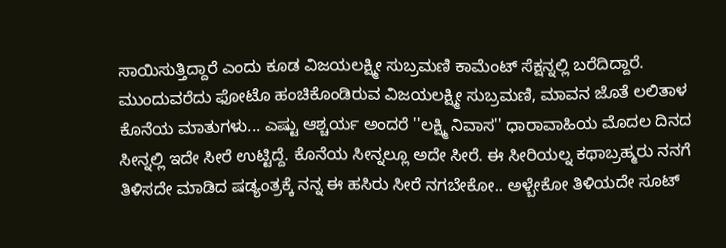ಸಾಯಿಸುತ್ತಿದ್ದಾರೆ ಎಂದು ಕೂಡ ವಿಜಯಲಕ್ಷ್ಮೀ ಸುಬ್ರಮಣಿ ಕಾಮೆಂಟ್ ಸೆಕ್ಷನ್ನಲ್ಲಿ ಬರೆದಿದ್ದಾರೆ.
ಮುಂದುವರೆದು ಫೋಟೊ ಹಂಚಿಕೊಂಡಿರುವ ವಿಜಯಲಕ್ಷ್ಮೀ ಸುಬ್ರಮಣಿ, ಮಾವನ ಜೊತೆ ಲಲಿತಾಳ ಕೊನೆಯ ಮಾತುಗಳು... ಎಷ್ಟು ಆಶ್ಚರ್ಯ ಅಂದರೆ ''ಲಕ್ಷ್ಮಿ ನಿವಾಸ'' ಧಾರಾವಾಹಿಯ ಮೊದಲ ದಿನದ ಸೀನ್ನಲ್ಲಿ ಇದೇ ಸೀರೆ ಉಟ್ಟಿದ್ದೆ. ಕೊನೆಯ ಸೀನ್ನಲ್ಲೂ ಅದೇ ಸೀರೆ. ಈ ಸೀರಿಯಲ್ನ ಕಥಾಬ್ರಹ್ಮರು ನನಗೆ ತಿಳಿಸದೇ ಮಾಡಿದ ಷಡ್ಯಂತ್ರಕ್ಕೆ ನನ್ನ ಈ ಹಸಿರು ಸೀರೆ ನಗಬೇಕೋ.. ಅಳ್ಬೇಕೋ ತಿಳಿಯದೇ ಸೂಟ್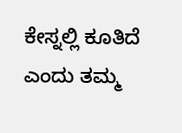ಕೇಸ್ನಲ್ಲಿ ಕೂತಿದೆ ಎಂದು ತಮ್ಮ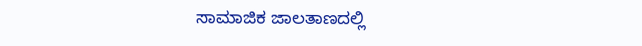ಸಾಮಾಜಿಕ ಜಾಲತಾಣದಲ್ಲಿ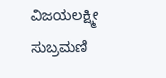ವಿಜಯಲಕ್ಷ್ಮೀ ಸುಬ್ರಮಣಿ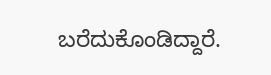ಬರೆದುಕೊಂಡಿದ್ದಾರೆ.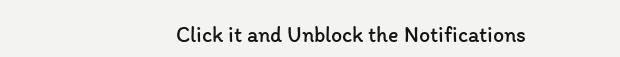Click it and Unblock the Notifications